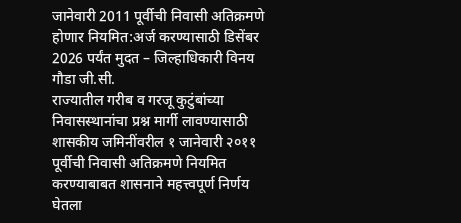जानेवारी 2011 पूर्वीची निवासी अतिक्रमणे होणार नियमित:अर्ज करण्यासाठी डिसेंबर 2026 पर्यंत मुदत – जिल्हाधिकारी विनय गौडा जी.सी.
राज्यातील गरीब व गरजू कुटुंबांच्या निवासस्थानांचा प्रश्न मार्गी लावण्यासाठी शासकीय जमिनींवरील १ जानेवारी २०११ पूर्वीची निवासी अतिक्रमणे नियमित करण्याबाबत शासनाने महत्त्वपूर्ण निर्णय घेतला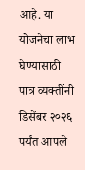आहे. या योजनेचा लाभ घेण्यासाठी पात्र व्यक्तींनी डिसेंबर २०२६ पर्यंत आपले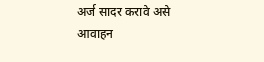अर्ज सादर करावे असे आवाहन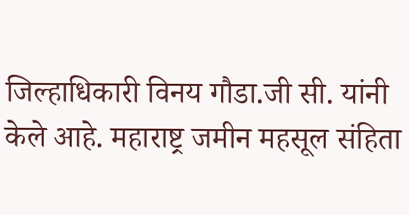जिल्हाधिकारी विनय गौडा.जी सी. यांनी केले आहे. महाराष्ट्र जमीन महसूल संहिता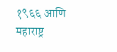१९६६ आणि महाराष्ट्र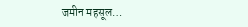जमीन महसूल…